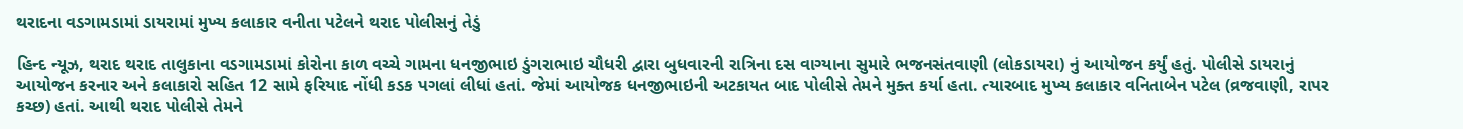થરાદના વડગામડામાં ડાયરામાં મુખ્ય કલાકાર વનીતા પટેલને થરાદ પોલીસનું તેડું

હિન્દ ન્યૂઝ, થરાદ થરાદ તાલુકાના વડગામડામાં કોરોના કાળ વચ્ચે ગામના ધનજીભાઇ ડુંગરાભાઇ ચૌધરી દ્વારા બુધવારની રાત્રિના દસ વાગ્યાના સુમારે ભજનસંતવાણી (લોકડાયરા) નું આયોજન કર્યું હતું. પોલીસે ડાયરાનું આયોજન કરનાર અને કલાકારો સહિત 12 સામે ફરિયાદ નોંધી કડક પગલાં લીધાં હતાં. જેમાં આયોજક ધનજીભાઇની અટકાયત બાદ પોલીસે તેમને મુક્ત કર્યા હતા. ત્યારબાદ મુખ્ય કલાકાર વનિતાબેન પટેલ (વ્રજવાણી, રાપર કચ્છ) હતાં. આથી થરાદ પોલીસે તેમને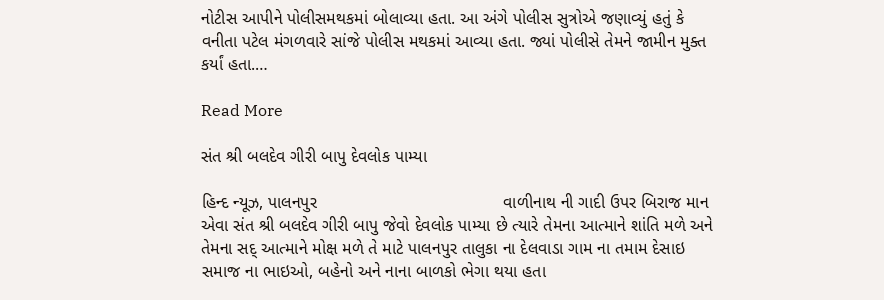નોટીસ આપીને પોલીસમથકમાં બોલાવ્યા હતા. આ અંગે પોલીસ સુત્રોએ જણાવ્યું હતું કે વનીતા પટેલ મંગળવારે સાંજે પોલીસ મથકમાં આવ્યા હતા. જ્યાં પોલીસે તેમને જામીન મુક્ત કર્યાં હતા.…

Read More

સંત શ્રી બલદેવ ગીરી બાપુ દેવલોક પામ્યા

હિન્દ ન્યૂઝ, પાલનપુર                                       વાળીનાથ ની ગાદી ઉપર બિરાજ માન એવા સંત શ્રી બલદેવ ગીરી બાપુ જેવો દેવલોક પામ્યા છે ત્યારે તેમના આત્માને શાંતિ મળે અને તેમના સદ્ આત્માને મોક્ષ મળે તે માટે પાલનપુર તાલુકા ના દેલવાડા ગામ ના તમામ દેસાઇ સમાજ ના ભાઇઓ, બહેનો અને નાના બાળકો ભેગા થયા હતા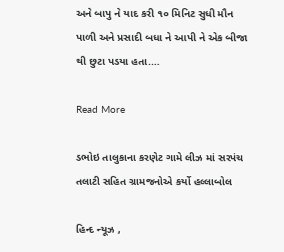અને બાપુ ને યાદ કરી ૧૦ મિનિટ સુધી મૌન પાળી અને પ્રસાદી બધા ને આપી ને એક બીજા થી છુટા પડયા હતા.…

Read More

ડભોઇ તાલુકાના કરણેટ ગામે લીઝ માં સરપંચ તલાટી સહિત ગ્રામજનોએ કર્યો હલ્લાબોલ

હિન્દ ન્યૂઝ ,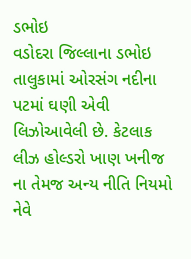ડભોઇ                                          વડોદરા જિલ્લાના ડભોઇ તાલુકામાં ઓરસંગ નદીના પટમાં ઘણી એવી લિઝોઆવેલી છે. કેટલાક લીઝ હોલ્ડરો ખાણ ખનીજ ના તેમજ અન્ય નીતિ નિયમો નેવે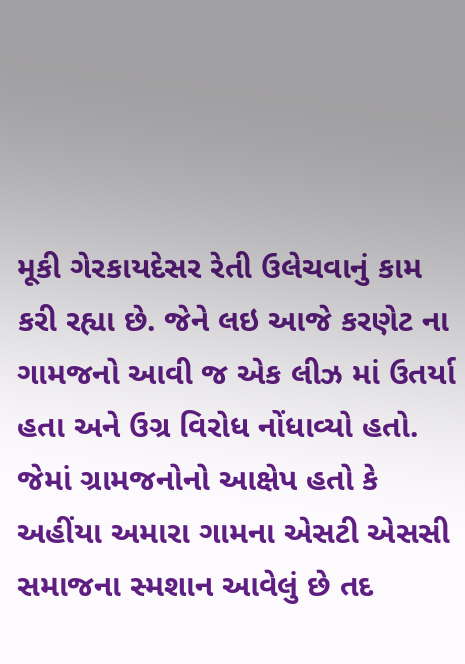મૂકી ગેરકાયદેસર રેતી ઉલેચવાનું કામ કરી રહ્યા છે. જેને લઇ આજે કરણેટ ના ગામજનો આવી જ એક લીઝ માં ઉતર્યા હતા અને ઉગ્ર વિરોધ નોંધાવ્યો હતો. જેમાં ગ્રામજનોનો આક્ષેપ હતો કે અહીંયા અમારા ગામના એસટી એસસી સમાજના સ્મશાન આવેલું છે તદ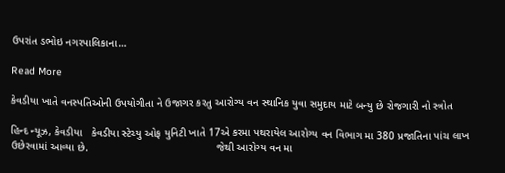ઉપરાંત ડભોઇ નગરપાલિકાના…

Read More

કેવડીયા ખાતે વનસ્પતિઓની ઉપયોગીતા ને ઉજાગર કરતુ આરોગ્ય વન સ્થાનિક યુવા સમુદાય માટે બન્યુ છે રોજગારી નો સ્ત્રોત

હિન્દ ન્યૂઝ, કેવડીયા   કેવડીયા સ્ટેચ્યુ ઓફ યુનિટી ખાતે 17એ કરમા પથરાયેલ આરોગ્ય વન વિભાગ મા 380 પ્રજાતિના પાંચ લાખ ઉછેરવામાં આવ્યા છે.                                           જેથી આરોગ્ય વન મા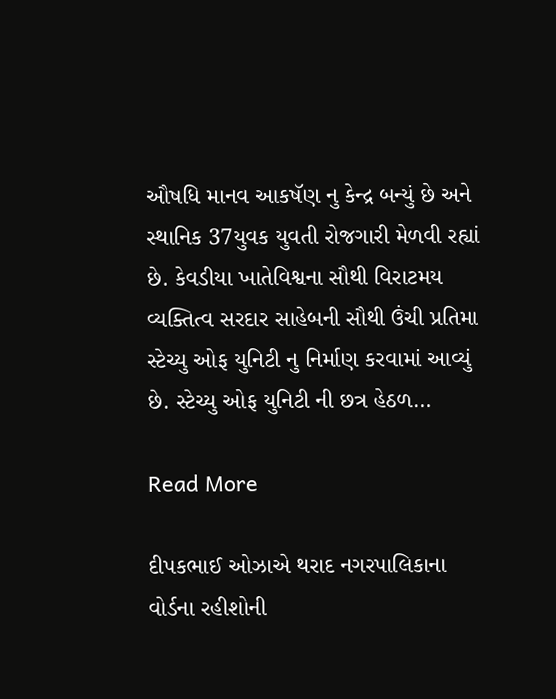ઔષધિ માનવ આકષૅણ નુ કેન્દ્ર બન્યું છે અને સ્થાનિક 37યુવક યુવતી રોજગારી મેળવી રહ્યાં છે. કેવડીયા ખાતેવિશ્વના સૌથી વિરાટમય વ્યક્તિત્વ સરદાર સાહેબની સૌથી ઉંચી પ્રતિમા સ્ટેચ્યુ ઓફ યુનિટી નુ નિર્માણ કરવામાં આવ્યું છે. સ્ટેચ્યુ ઓફ યુનિટી ની છત્ર હેઠળ…

Read More

દીપકભાઈ ઓઝાએ થરાદ નગરપાલિકાના વોર્ડના રહીશોની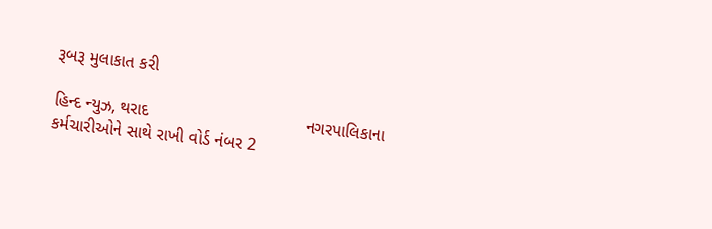રૂબરૂ મુલાકાત કરી

હિન્દ ન્યુઝ, થરાદ                                 નગરપાલિકાના કર્મચારીઓને સાથે રાખી વોર્ડ નંબર 2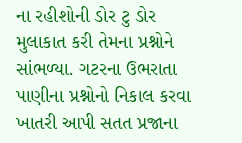ના રહીશોની ડોર ટુ ડોર મુલાકાત કરી તેમના પ્રશ્નોને સાંભળ્યા. ગટરના ઉભરાતા પાણીના પ્રશ્નોનો નિકાલ કરવા ખાતરી આપી સતત પ્રજાના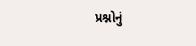પ્રશ્નોનું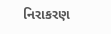નિરાકરણ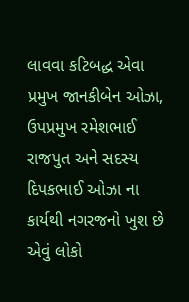લાવવા કટિબદ્ધ એવા પ્રમુખ જાનકીબેન ઓઝા, ઉપપ્રમુખ રમેશભાઈ રાજપુત અને સદસ્ય દિપકભાઈ ઓઝા ના કાર્યથી નગરજનો ખુશ છે એવું લોકો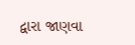દ્વારા જાણવા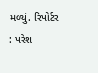મળ્યું. રિપોર્ટર : પરેશ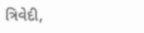ત્રિવેદી,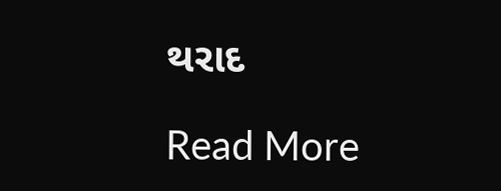થરાદ

Read More